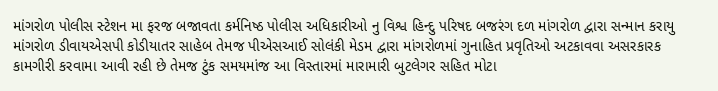માંગરોળ પોલીસ સ્ટેશન મા ફરજ બજાવતા કર્મનિષ્ઠ પોલીસ અધિકારીઓ નુ વિશ્વ હિન્દુ પરિષદ બજરંગ દળ માંગરોળ દ્વારા સન્માન કરાયુ માંગરોળ ડીવાયએસપી કોડીયાતર સાહેબ તેમજ પીએસઆઈ સોલંકી મેડમ દ્વારા માંગરોળમાં ગુનાહિત પ્રવૃતિઓ અટકાવવા અસરકારક કામગીરી કરવામા આવી રહી છે તેમજ ટુંક સમયમાંજ આ વિસ્તારમાં મારામારી બુટલેગર સહિત મોટા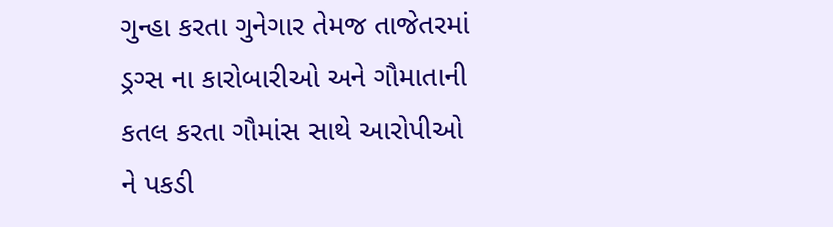ગુન્હા કરતા ગુનેગાર તેમજ તાજેતરમાં ડ્રગ્સ ના કારોબારીઓ અને ગૌમાતાની કતલ કરતા ગૌમાંસ સાથે આરોપીઓ ને પકડી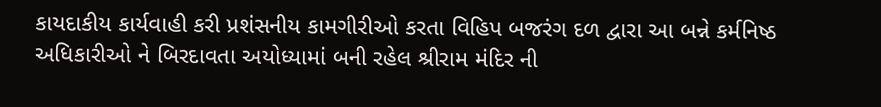કાયદાકીય કાર્યવાહી કરી પ્રશંસનીય કામગીરીઓ કરતા વિહિપ બજરંગ દળ દ્વારા આ બન્ને કર્મનિષ્ઠ અધિકારીઓ ને બિરદાવતા અયોધ્યામાં બની રહેલ શ્રીરામ મંદિર ની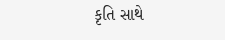કૃતિ સાથે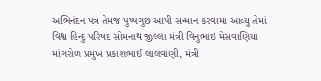અભિનંદન પત્ર તેમજ પુષ્પગુછ આપી સન્માન કરવામા આવ્યુ તેમાં વિશ્વ હિન્દુ પરિષદ સોમનાથ જીલ્લા મંત્રી વિનુભાઇ મેસવાણિયા માંગરોળ પ્રમુખ પ્રકાશભાઈ લાલવાણી, મંત્રી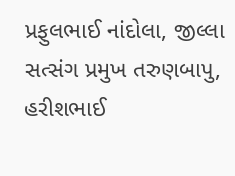પ્રફુલભાઈ નાંદોલા, જીલ્લા સત્સંગ પ્રમુખ તરુણબાપુ, હરીશભાઈ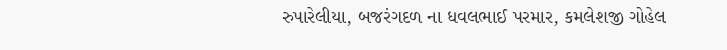રુપારેલીયા, બજરંગદળ ના ધવલભાઈ પરમાર, કમલેશજી ગોહેલ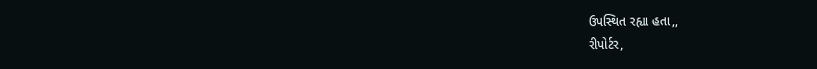ઉપસ્થિત રહ્યા હતા,,
રીપોર્ટર,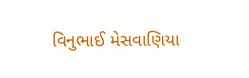વિનુભાઈ મેસવાણિયા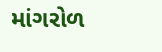માંગરોળ